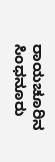ರಾಯಚೂರಿನ ಸಿಂಧನೂರು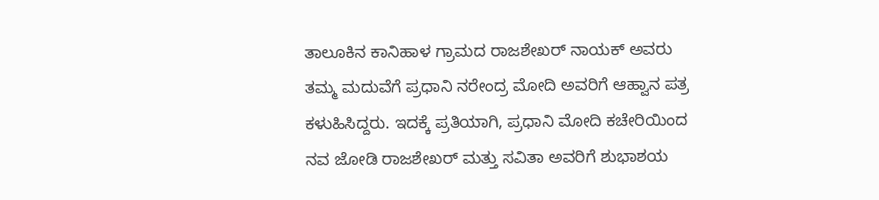ತಾಲೂಕಿನ ಕಾನಿಹಾಳ ಗ್ರಾಮದ ರಾಜಶೇಖರ್ ನಾಯಕ್ ಅವರು ತಮ್ಮ ಮದುವೆಗೆ ಪ್ರಧಾನಿ ನರೇಂದ್ರ ಮೋದಿ ಅವರಿಗೆ ಆಹ್ವಾನ ಪತ್ರ ಕಳುಹಿಸಿದ್ದರು. ಇದಕ್ಕೆ ಪ್ರತಿಯಾಗಿ, ಪ್ರಧಾನಿ ಮೋದಿ ಕಚೇರಿಯಿಂದ ನವ ಜೋಡಿ ರಾಜಶೇಖರ್ ಮತ್ತು ಸವಿತಾ ಅವರಿಗೆ ಶುಭಾಶಯ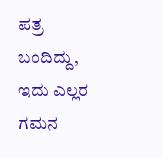ಪತ್ರ ಬಂದಿದ್ದು, ಇದು ಎಲ್ಲರ ಗಮನ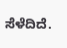ಸೆಳೆದಿದೆ.